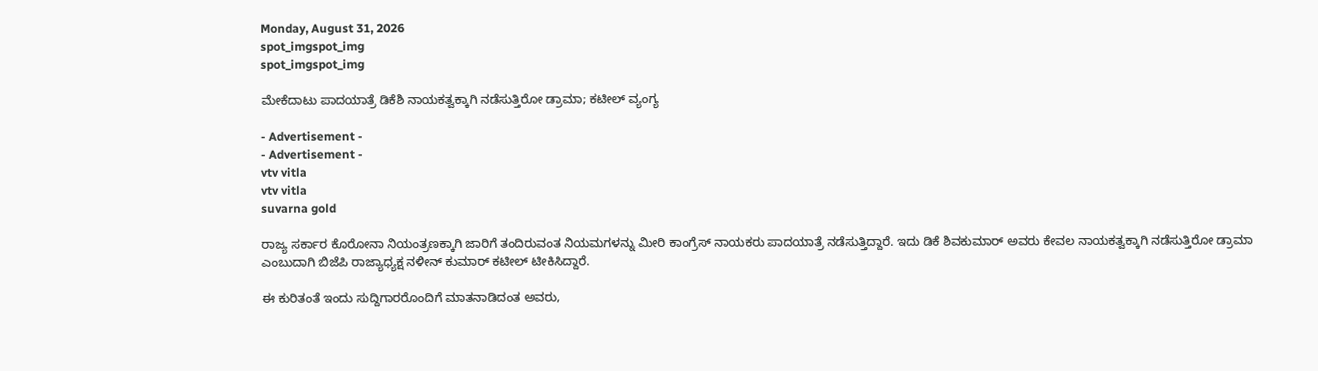Monday, August 31, 2026
spot_imgspot_img
spot_imgspot_img

ಮೇಕೆದಾಟು ಪಾದಯಾತ್ರೆ ಡಿಕೆಶಿ ನಾಯಕತ್ವಕ್ಕಾಗಿ ನಡೆಸುತ್ತಿರೋ ಡ್ರಾಮಾ; ಕಟೀಲ್ ವ್ಯಂಗ್ಯ

- Advertisement -
- Advertisement -
vtv vitla
vtv vitla
suvarna gold

ರಾಜ್ಯ ಸರ್ಕಾರ ಕೊರೋನಾ ನಿಯಂತ್ರಣಕ್ಕಾಗಿ ಜಾರಿಗೆ ತಂದಿರುವಂತ ನಿಯಮಗಳನ್ನು ಮೀರಿ ಕಾಂಗ್ರೆಸ್ ನಾಯಕರು ಪಾದಯಾತ್ರೆ ನಡೆಸುತ್ತಿದ್ದಾರೆ. ಇದು ಡಿಕೆ ಶಿವಕುಮಾರ್ ಅವರು ಕೇವಲ ನಾಯಕತ್ವಕ್ಕಾಗಿ ನಡೆಸುತ್ತಿರೋ ಡ್ರಾಮಾ ಎಂಬುದಾಗಿ ಬಿಜೆಪಿ ರಾಜ್ಯಾಧ್ಯಕ್ಷ ನಳೀನ್ ಕುಮಾರ್ ಕಟೀಲ್ ಟೀಕಿಸಿದ್ದಾರೆ.

ಈ ಕುರಿತಂತೆ ಇಂದು ಸುದ್ದಿಗಾರರೊಂದಿಗೆ ಮಾತನಾಡಿದಂತ ಅವರು,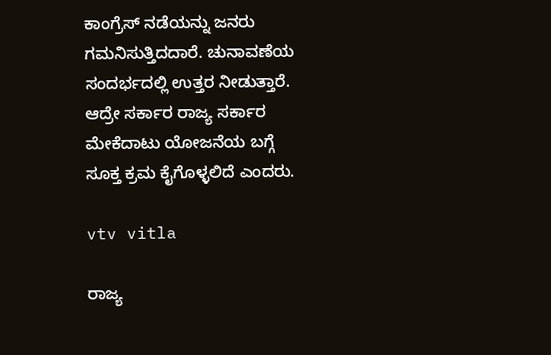ಕಾಂಗ್ರೆಸ್ ನಡೆಯನ್ನು ಜನರು ಗಮನಿಸುತ್ತಿದದಾರೆ. ಚುನಾವಣೆಯ ಸಂದರ್ಭದಲ್ಲಿ ಉತ್ತರ ನೀಡುತ್ತಾರೆ. ಆದ್ರೇ ಸರ್ಕಾರ ರಾಜ್ಯ ಸರ್ಕಾರ ಮೇಕೆದಾಟು ಯೋಜನೆಯ ಬಗ್ಗೆ ಸೂಕ್ತ ಕ್ರಮ ಕೈಗೊಳ್ಳಲಿದೆ ಎಂದರು.

vtv vitla

ರಾಜ್ಯ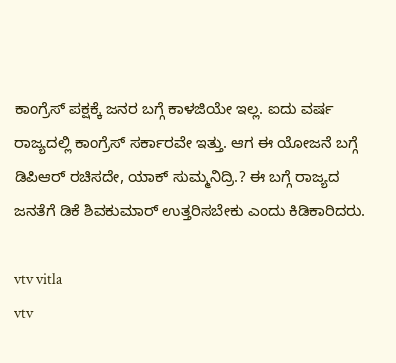ಕಾಂಗ್ರೆಸ್ ಪಕ್ಷಕ್ಕೆ ಜನರ ಬಗ್ಗೆ ಕಾಳಜಿಯೇ ಇಲ್ಲ. ಐದು ವರ್ಷ ರಾಜ್ಯದಲ್ಲಿ ಕಾಂಗ್ರೆಸ್ ಸರ್ಕಾರವೇ ಇತ್ತು. ಆಗ ಈ ಯೋಜನೆ ಬಗ್ಗೆ ಡಿಪಿಆರ್ ರಚಿಸದೇ, ಯಾಕ್ ಸುಮ್ಮನಿದ್ರಿ.? ಈ ಬಗ್ಗೆ ರಾಜ್ಯದ ಜನತೆಗೆ ಡಿಕೆ ಶಿವಕುಮಾರ್ ಉತ್ತರಿಸಬೇಕು ಎಂದು ಕಿಡಿಕಾರಿದರು.

vtv vitla
vtv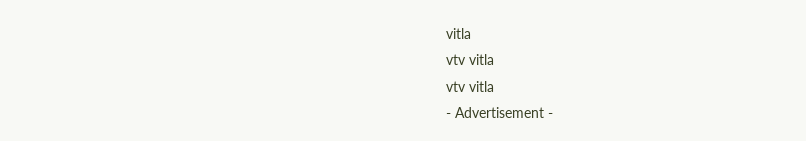vitla
vtv vitla
vtv vitla
- Advertisement -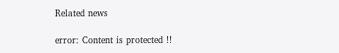Related news

error: Content is protected !!